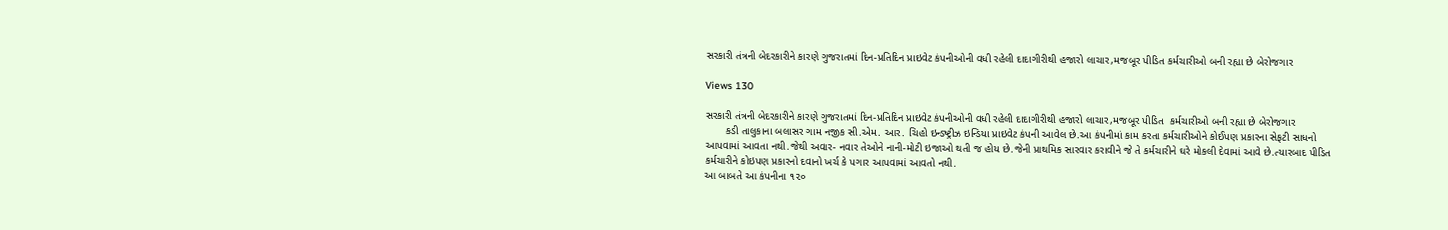સરકારી તંત્રની બેદરકારીને કારણે ગુજરાતમાં દિન-પ્રતિદિન પ્રાઇવેટ કંપનીઓની વધી રહેલી દાદાગીરીથી હજારો લાચાર,મજબૂર પીડિત કર્મચારીઓ બની રહ્યા છે બેરોજગાર

Views 130

સરકારી તંત્રની બેદરકારીને કારણે ગુજરાતમાં દિન-પ્રતિદિન પ્રાઇવેટ કંપનીઓની વધી રહેલી દાદાગીરીથી હજારો લાચાર,મજબૂર પીડિત  કર્મચારીઓ બની રહ્યા છે બેરોજગાર
       કડી તાલુકાના બલાસર ગામ નજીક સી.એમ. આર. ચિહો ઇન્ડષ્ટ્રીઝ ઇન્ડિયા પ્રાઇવેટ કંપની આવેલ છે.આ કંપનીમાં કામ કરતા કર્મચારીઓને કોઈપણ પ્રકારના સેફટી સાધનો આપવામાં આવતા નથી.જેથી અવાર- નવાર તેઓને નાની-મોટી ઇજાઓ થતી જ હોય છે.જેની પ્રાથમિક સારવાર કરાવીને જે તે કર્મચારીને ઘરે મોકલી દેવામાં આવે છે.ત્યારબાદ પીડિત કર્મચારીને કોઇપણ પ્રકારનો દવાનો ખર્ચ કે પગાર આપવામાં આવતો નથી.
આ બાબતે આ કંપનીના ૧૨૦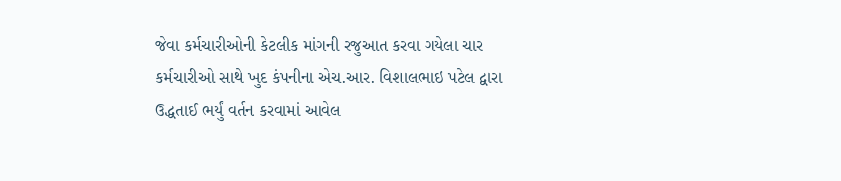જેવા કર્મચારીઓની કેટલીક માંગની રજુઆત કરવા ગયેલા ચાર કર્મચારીઓ સાથે ખુદ કંપનીના એચ.આર. વિશાલભાઇ પટેલ દ્વારા ઉદ્ધતાઈ ભર્યું વર્તન કરવામાં આવેલ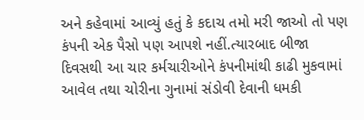અને કહેવામાં આવ્યું હતું કે કદાચ તમો મરી જાઓ તો પણ કંપની એક પૈસો પણ આપશે નહીં.ત્યારબાદ બીજા દિવસથી આ ચાર કર્મચારીઓને કંપનીમાંથી કાઢી મુકવામાં આવેલ તથા ચોરીના ગુનામાં સંડોવી દેવાની ધમકી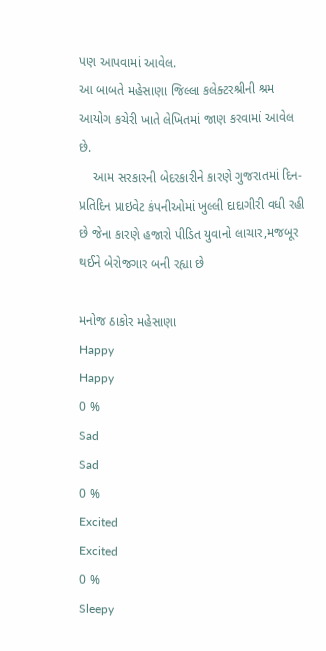પણ આપવામાં આવેલ.
આ બાબતે મહેસાણા જિલ્લા કલેક્ટરશ્રીની શ્રમ આયોગ કચેરી ખાતે લેખિતમાં જાણ કરવામાં આવેલ છે.
    આમ સરકારની બેદરકારીને કારણે ગુજરાતમાં દિન- પ્રતિદિન પ્રાઇવેટ કંપનીઓમાં ખુલ્લી દાદાગીરી વધી રહી છે જેના કારણે હજારો પીડિત યુવાનો લાચાર,મજબૂર થઈને બેરોજગાર બની રહ્યા છે

મનોજ ઠાકોર મહેસાણા
Happy
Happy
0 %
Sad
Sad
0 %
Excited
Excited
0 %
Sleepy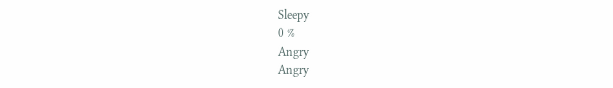Sleepy
0 %
Angry
Angry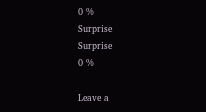0 %
Surprise
Surprise
0 %

Leave a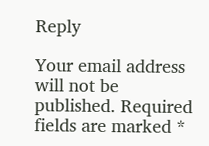Reply

Your email address will not be published. Required fields are marked *